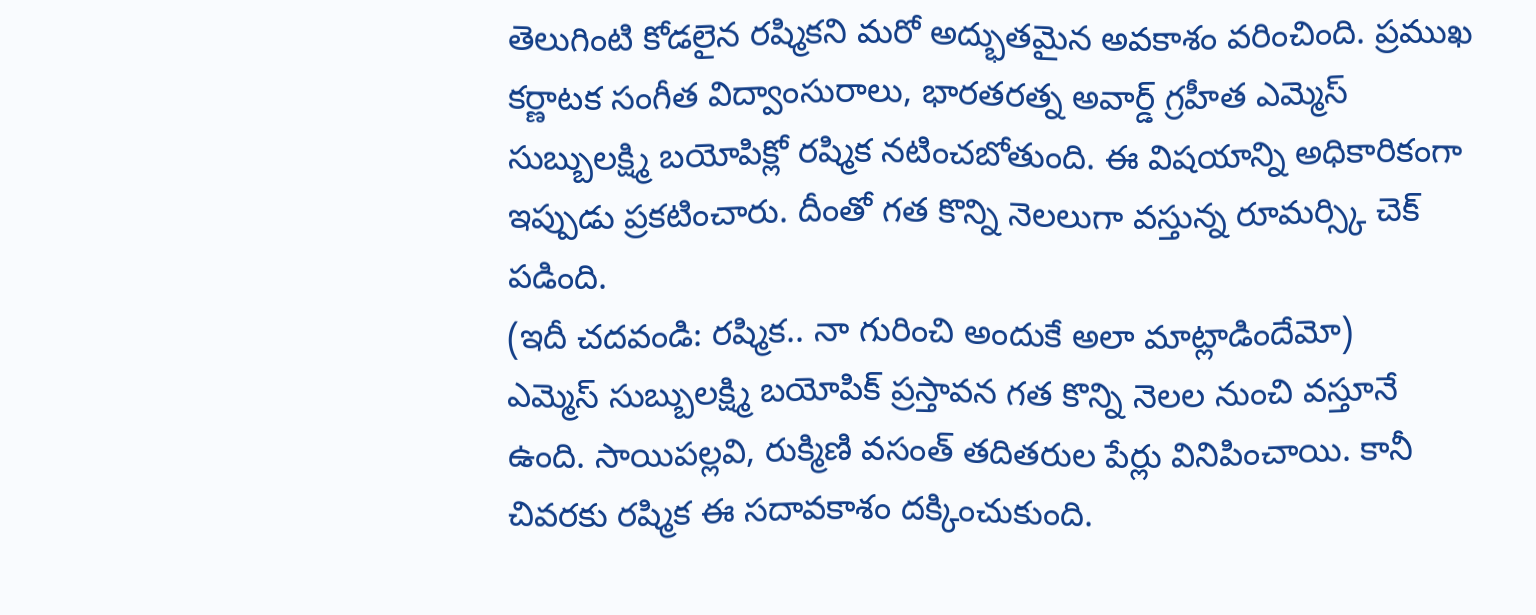తెలుగింటి కోడలైన రష్మికని మరో అద్భుతమైన అవకాశం వరించింది. ప్రముఖ కర్ణాటక సంగీత విద్వాంసురాలు, భారతరత్న అవార్డ్ గ్రహీత ఎమ్మెస్ సుబ్బులక్ష్మి బయోపిక్లో రష్మిక నటించబోతుంది. ఈ విషయాన్ని అధికారికంగా ఇప్పుడు ప్రకటించారు. దీంతో గత కొన్ని నెలలుగా వస్తున్న రూమర్స్కి చెక్ పడింది.
(ఇదీ చదవండి: రష్మిక.. నా గురించి అందుకే అలా మాట్లాడిందేమో)
ఎమ్మెస్ సుబ్బులక్ష్మి బయోపిక్ ప్రస్తావన గత కొన్ని నెలల నుంచి వస్తూనే ఉంది. సాయిపల్లవి, రుక్మిణి వసంత్ తదితరుల పేర్లు వినిపించాయి. కానీ చివరకు రష్మిక ఈ సదావకాశం దక్కించుకుంది.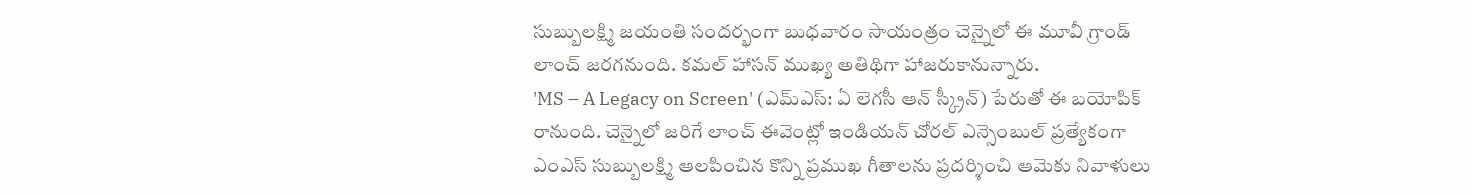సుబ్బులక్ష్మి జయంతి సందర్భంగా బుధవారం సాయంత్రం చెన్నైలో ఈ మూవీ గ్రాండ్ లాంచ్ జరగనుంది. కమల్ హాసన్ ముఖ్య అతిథిగా హాజరుకానున్నారు.
'MS – A Legacy on Screen' (ఎమ్ఎస్: ఏ లెగసీ ఆన్ స్క్రీన్) పేరుతో ఈ బయోపిక్ రానుంది. చెన్నైలో జరిగే లాంచ్ ఈవెంట్లో ఇండియన్ చోరల్ ఎన్సెంబుల్ ప్రత్యేకంగా ఎంఎస్ సుబ్బులక్ష్మి ఆలపించిన కొన్ని ప్రముఖ గీతాలను ప్రదర్శించి ఆమెకు నివాళులు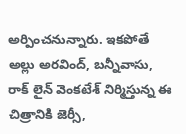అర్పించనున్నారు. ఇకపోతే అల్లు అరవింద్, బన్నీవాసు, రాక్ లైన్ వెంకటేశ్ నిర్మిస్తున్న ఈ చిత్రానికి జెర్సీ,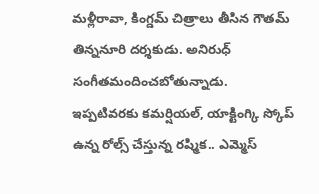మళ్లీరావా, కింగ్డమ్ చిత్రాలు తీసిన గౌతమ్ తిన్ననూరి దర్శకుడు. అనిరుధ్ సంగీతమందించబోతున్నాడు.
ఇప్పటివరకు కమర్షియల్, యాక్టింగ్కి స్కోప్ ఉన్న రోల్స్ చేస్తున్న రష్మిక.. ఎమ్మెస్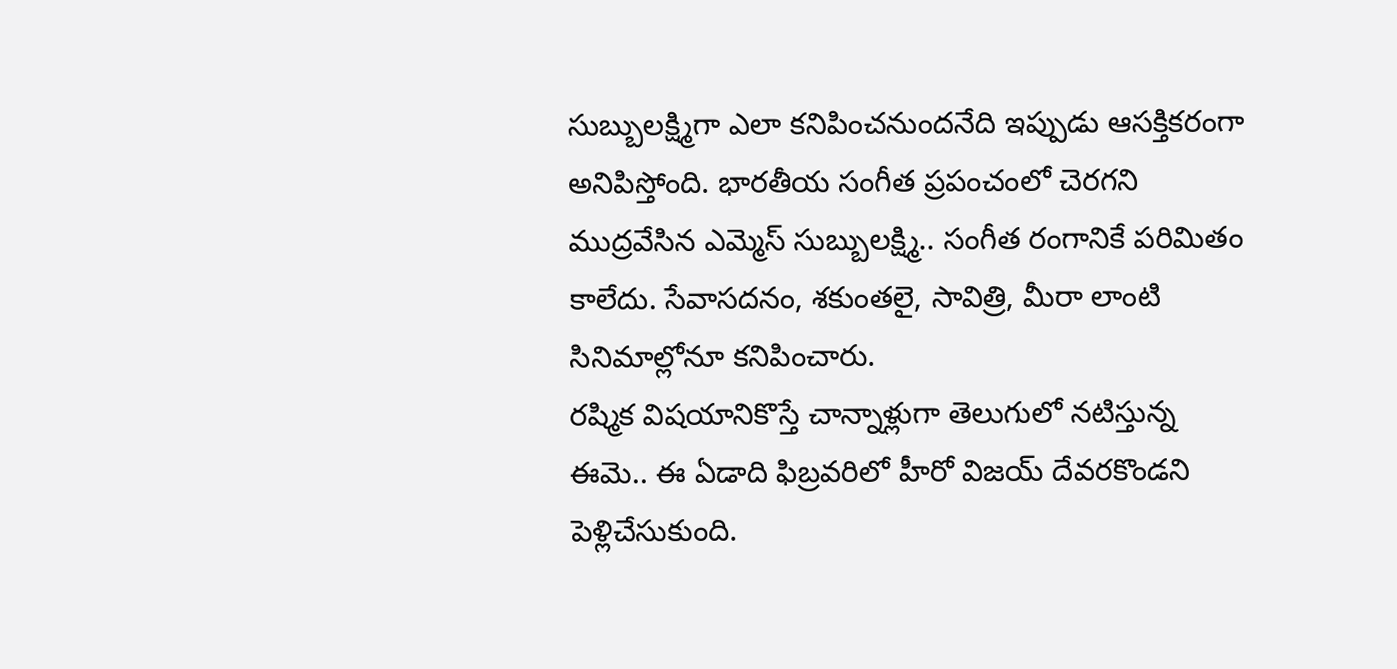సుబ్బులక్ష్మిగా ఎలా కనిపించనుందనేది ఇప్పుడు ఆసక్తికరంగా అనిపిస్తోంది. భారతీయ సంగీత ప్రపంచంలో చెరగని ముద్రవేసిన ఎమ్మెస్ సుబ్బులక్ష్మి.. సంగీత రంగానికే పరిమితం కాలేదు. సేవాసదనం, శకుంతలై, సావిత్రి, మీరా లాంటి సినిమాల్లోనూ కనిపించారు.
రష్మిక విషయానికొస్తే చాన్నాళ్లుగా తెలుగులో నటిస్తున్న ఈమె.. ఈ ఏడాది ఫిబ్రవరిలో హీరో విజయ్ దేవరకొండని పెళ్లిచేసుకుంది.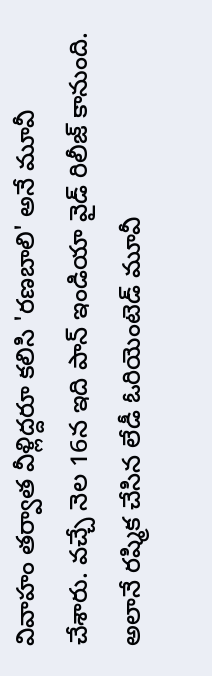వివాహం తర్వాత వీళ్లిద్దరూ కలిసి 'రణబాలి' అనే మూవీ చేశారు. వచ్చే నెల 16న ఇది పాన్ ఇండియా వైడ్ రిలీజ్ కానుంది. అలానే రష్మిక చేసిన లేడీ ఓరియెంటెడ్ మూవీ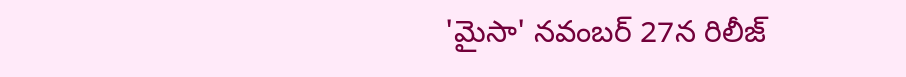'మైసా' నవంబర్ 27న రిలీజ్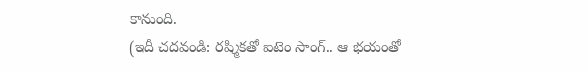కానుంది.
(ఇదీ చదవండి: రష్మికతో ఐటెం సాంగ్.. ఆ భయంతో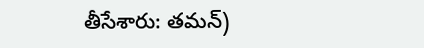తీసేశారు: తమన్)